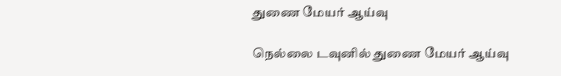துணை மேயர் ஆய்வு

நெல்லை டவுனில் துணை மேயர் ஆய்வு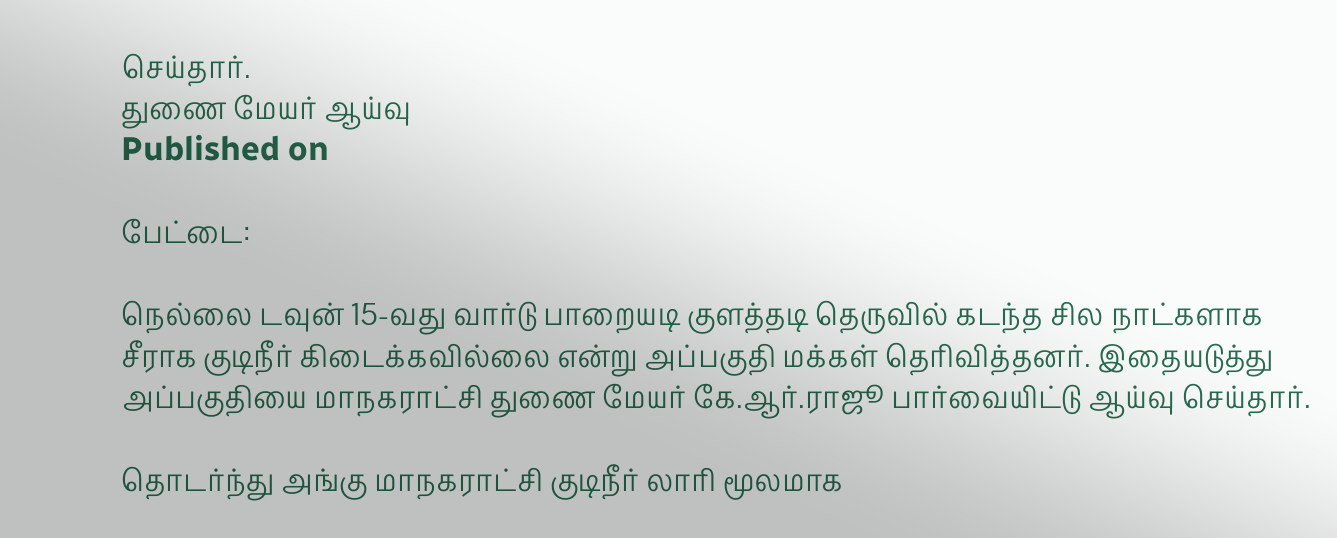செய்தார்.
துணை மேயர் ஆய்வு
Published on

பேட்டை:

நெல்லை டவுன் 15-வது வார்டு பாறையடி குளத்தடி தெருவில் கடந்த சில நாட்களாக சீராக குடிநீர் கிடைக்கவில்லை என்று அப்பகுதி மக்கள் தெரிவித்தனர். இதையடுத்து அப்பகுதியை மாநகராட்சி துணை மேயர் கே.ஆர்.ராஜூ பார்வையிட்டு ஆய்வு செய்தார்.

தொடர்ந்து அங்கு மாநகராட்சி குடிநீர் லாரி மூலமாக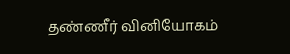தண்ணீர் வினியோகம்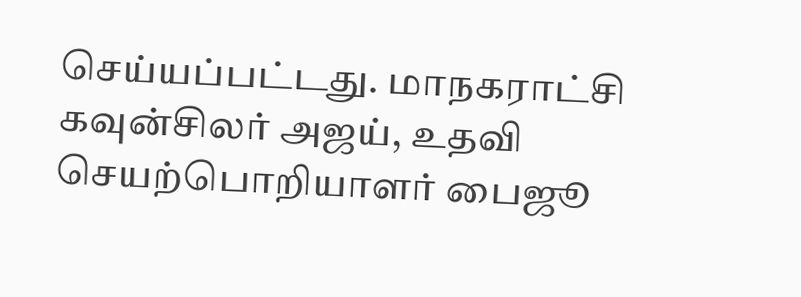செய்யப்பட்டது. மாநகராட்சி கவுன்சிலர் அஜய், உதவி செயற்பொறியாளர் பைஜூ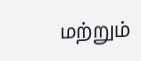மற்றும்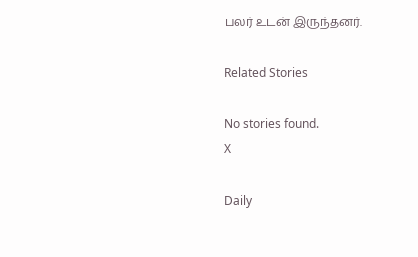பலர் உடன் இருந்தனர்.

Related Stories

No stories found.
X

Daily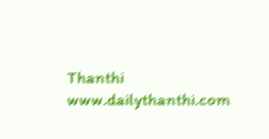Thanthi
www.dailythanthi.com